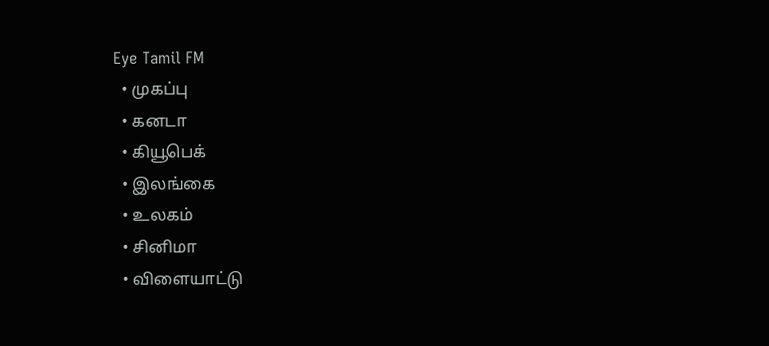Eye Tamil FM
  • முகப்பு
  • கனடா
  • கியூபெக்
  • இலங்கை
  • உலகம்
  • சினிமா
  • விளையாட்டு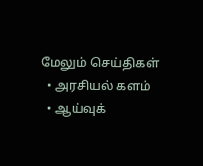மேலும் செய்திகள்
  • அரசியல் களம்
  • ஆய்வுக்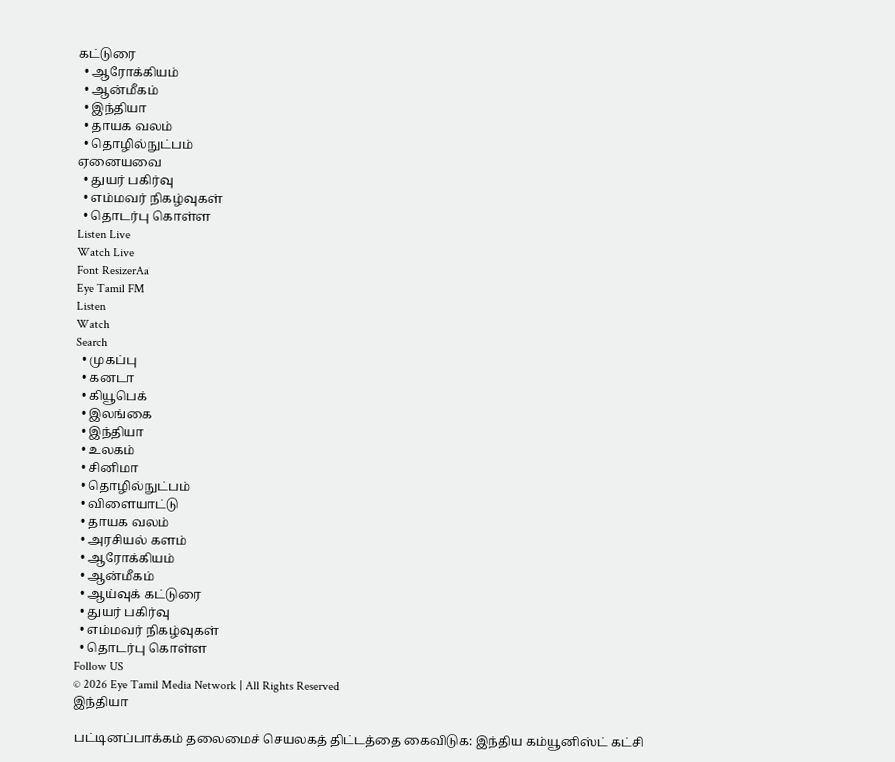கட்டுரை
  • ஆரோக்கியம்
  • ஆன்மீகம்
  • இந்தியா
  • தாயக வலம்
  • தொழில்நுட்பம்
ஏனையவை
  • துயர் பகிர்வு
  • எம்மவர் நிகழ்வுகள்
  • தொடர்பு கொள்ள
Listen Live
Watch Live
Font ResizerAa
Eye Tamil FM
Listen
Watch
Search
  • முகப்பு
  • கனடா
  • கியூபெக்
  • இலங்கை
  • இந்தியா
  • உலகம்
  • சினிமா
  • தொழில்நுட்பம்
  • விளையாட்டு
  • தாயக வலம்
  • அரசியல் களம்
  • ஆரோக்கியம்
  • ஆன்மீகம்
  • ஆய்வுக் கட்டுரை
  • துயர் பகிர்வு
  • எம்மவர் நிகழ்வுகள்
  • தொடர்பு கொள்ள
Follow US
© 2026 Eye Tamil Media Network | All Rights Reserved
இந்தியா

பட்டினப்பாக்கம் தலைமைச் செயலகத் திட்டத்தை கைவிடுக: இந்திய கம்யூனிஸ்ட் கட்சி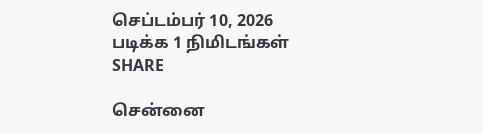செப்டம்பர் 10, 2026
படிக்க 1 நிமிடங்கள்
SHARE

சென்னை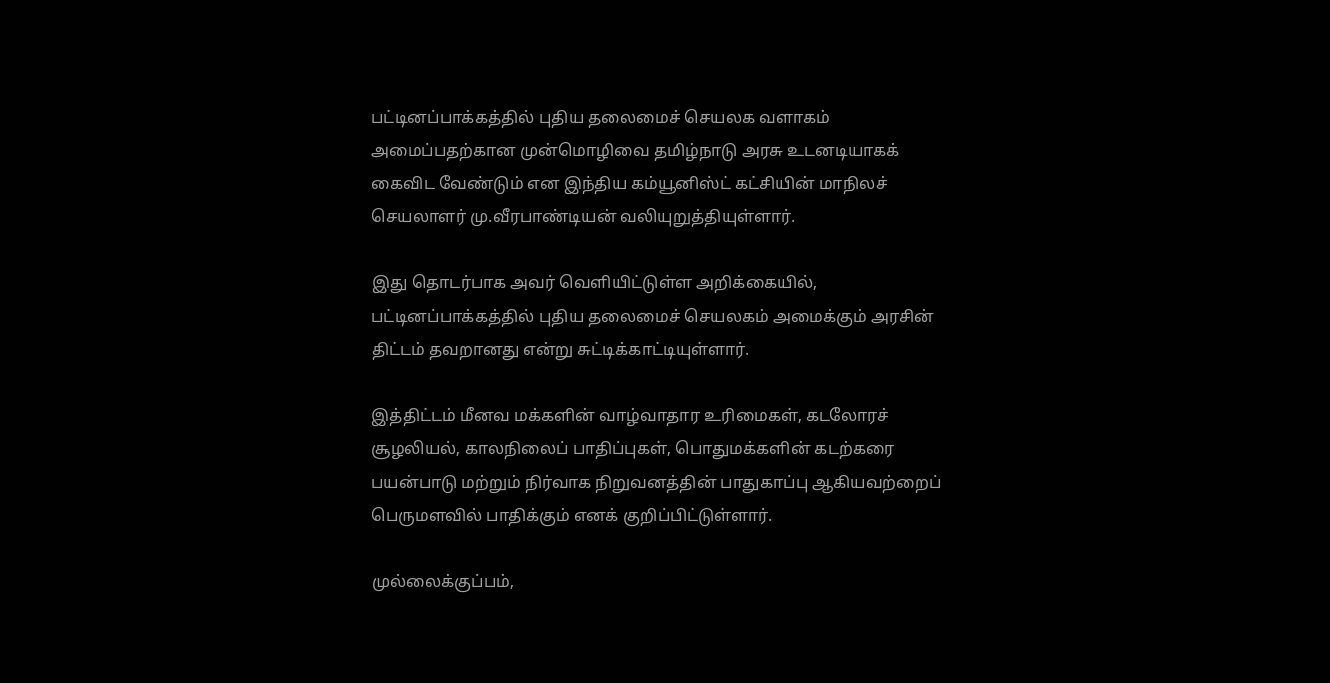பட்டினப்பாக்கத்தில் புதிய தலைமைச் செயலக வளாகம் அமைப்பதற்கான முன்மொழிவை தமிழ்நாடு அரசு உடனடியாகக் கைவிட வேண்டும் என இந்திய கம்யூனிஸ்ட் கட்சியின் மாநிலச் செயலாளர் மு.வீரபாண்டியன் வலியுறுத்தியுள்ளார்.

இது தொடர்பாக அவர் வெளியிட்டுள்ள அறிக்கையில், பட்டினப்பாக்கத்தில் புதிய தலைமைச் செயலகம் அமைக்கும் அரசின் திட்டம் தவறானது என்று சுட்டிக்காட்டியுள்ளார்.

இத்திட்டம் மீனவ மக்களின் வாழ்வாதார உரிமைகள், கடலோரச் சூழலியல், காலநிலைப் பாதிப்புகள், பொதுமக்களின் கடற்கரை பயன்பாடு மற்றும் நிர்வாக நிறுவனத்தின் பாதுகாப்பு ஆகியவற்றைப் பெருமளவில் பாதிக்கும் எனக் குறிப்பிட்டுள்ளார்.

முல்லைக்குப்பம்,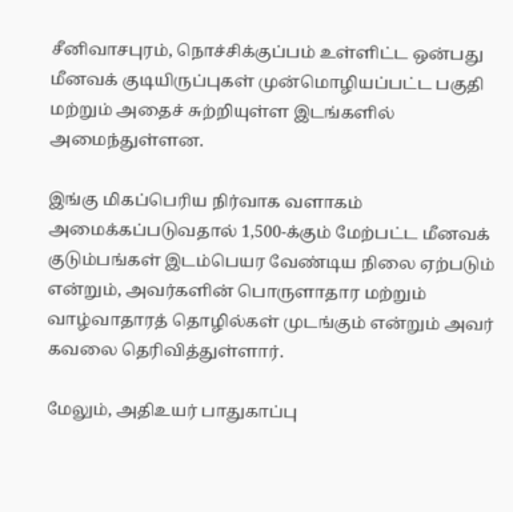சீனிவாசபுரம், நொச்சிக்குப்பம் உள்ளிட்ட ஒன்பது மீனவக் குடியிருப்புகள் முன்மொழியப்பட்ட பகுதி மற்றும் அதைச் சுற்றியுள்ள இடங்களில் அமைந்துள்ளன.

இங்கு மிகப்பெரிய நிர்வாக வளாகம் அமைக்கப்படுவதால் 1,500-க்கும் மேற்பட்ட மீனவக் குடும்பங்கள் இடம்பெயர வேண்டிய நிலை ஏற்படும் என்றும், அவர்களின் பொருளாதார மற்றும் வாழ்வாதாரத் தொழில்கள் முடங்கும் என்றும் அவர் கவலை தெரிவித்துள்ளார்.

மேலும், அதிஉயர் பாதுகாப்பு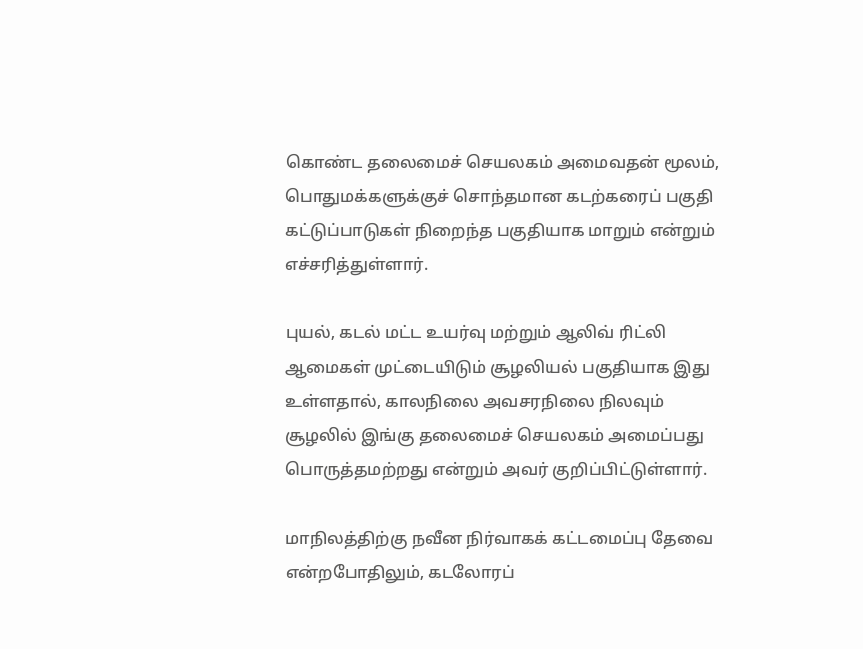கொண்ட தலைமைச் செயலகம் அமைவதன் மூலம், பொதுமக்களுக்குச் சொந்தமான கடற்கரைப் பகுதி கட்டுப்பாடுகள் நிறைந்த பகுதியாக மாறும் என்றும் எச்சரித்துள்ளார்.

புயல், கடல் மட்ட உயர்வு மற்றும் ஆலிவ் ரிட்லி ஆமைகள் முட்டையிடும் சூழலியல் பகுதியாக இது உள்ளதால், காலநிலை அவசரநிலை நிலவும் சூழலில் இங்கு தலைமைச் செயலகம் அமைப்பது பொருத்தமற்றது என்றும் அவர் குறிப்பிட்டுள்ளார்.

மாநிலத்திற்கு நவீன நிர்வாகக் கட்டமைப்பு தேவை என்றபோதிலும், கடலோரப்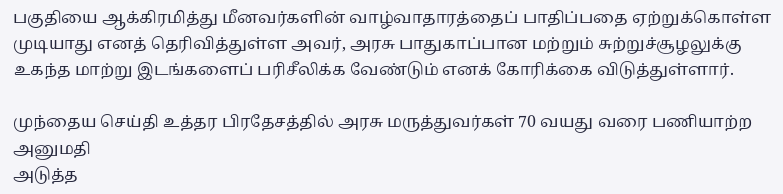பகுதியை ஆக்கிரமித்து மீனவர்களின் வாழ்வாதாரத்தைப் பாதிப்பதை ஏற்றுக்கொள்ள முடியாது எனத் தெரிவித்துள்ள அவர், அரசு பாதுகாப்பான மற்றும் சுற்றுச்சூழலுக்கு உகந்த மாற்று இடங்களைப் பரிசீலிக்க வேண்டும் எனக் கோரிக்கை விடுத்துள்ளார்.

முந்தைய செய்தி உத்தர பிரதேசத்தில் அரசு மருத்துவர்கள் 70 வயது வரை பணியாற்ற அனுமதி
அடுத்த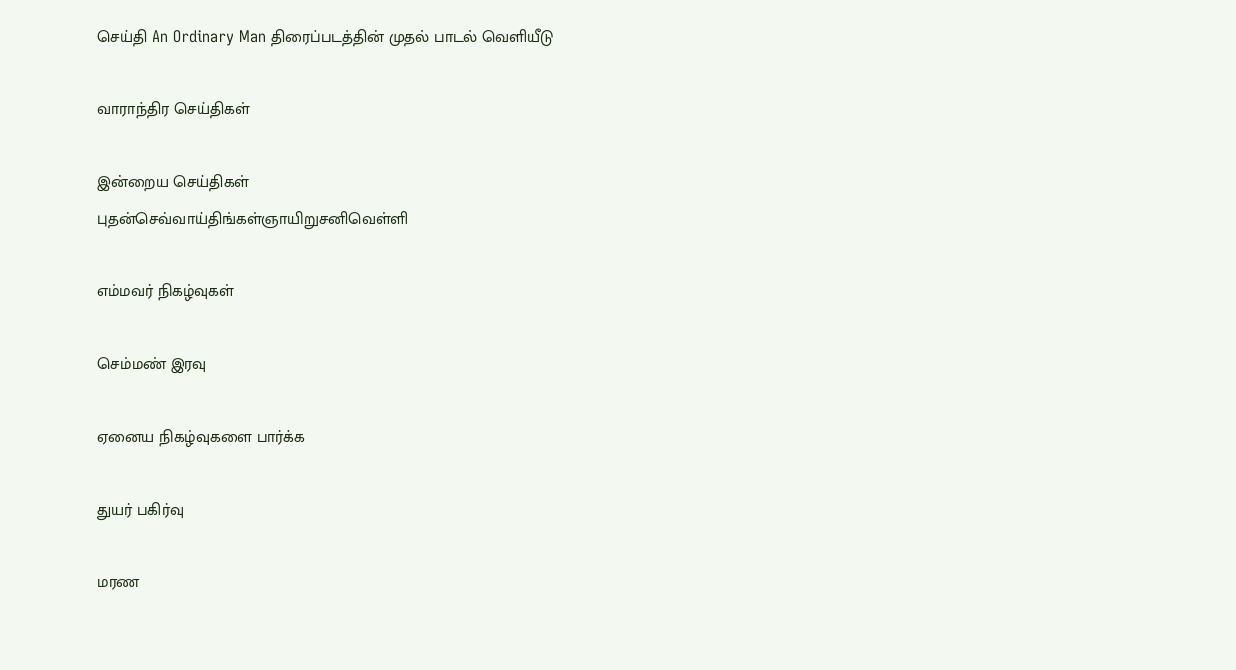செய்தி An Ordinary Man திரைப்படத்தின் முதல் பாடல் வெளியீடு

வாராந்திர செய்திகள்

இன்றைய செய்திகள்
புதன்செவ்வாய்திங்கள்ஞாயிறுசனிவெள்ளி

எம்மவர் நிகழ்வுகள்

செம்மண் இரவு

ஏனைய நிகழ்வுகளை பார்க்க

துயர் பகிர்வு

மரண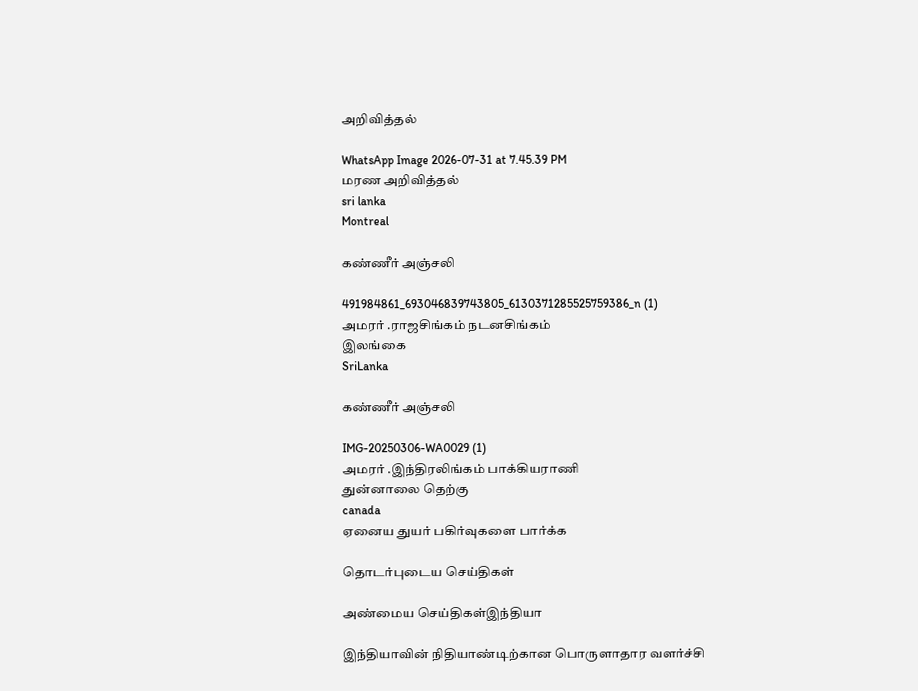அறிவித்தல்

WhatsApp Image 2026-07-31 at 7.45.39 PM
மரண அறிவித்தல்
sri lanka
Montreal

கண்ணீர் அஞ்சலி

491984861_693046839743805_6130371285525759386_n (1)
அமரர் .ராஜசிங்கம் நடனசிங்கம்
இலங்கை
SriLanka

கண்ணீர் அஞ்சலி

IMG-20250306-WA0029 (1)
அமரர் .இந்திரலிங்கம் பாக்கியராணி
துன்னாலை தெற்கு
canada
ஏனைய துயர் பகிர்வுகளை பார்க்க

தொடர்புடைய செய்திகள்

அண்மைய செய்திகள்இந்தியா

இந்தியாவின் நிதியாண்டிற்கான பொருளாதார வளர்ச்சி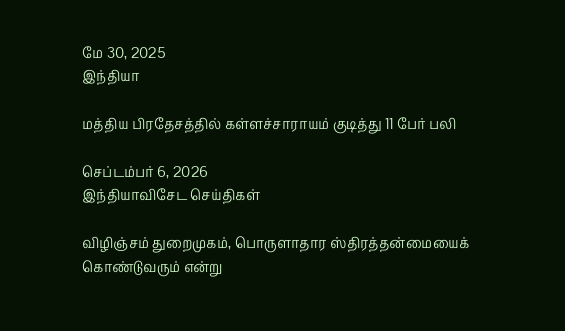மே 30, 2025
இந்தியா

மத்திய பிரதேசத்தில் கள்ளச்சாராயம் குடித்து 11 பேர் பலி

செப்டம்பர் 6, 2026
இந்தியாவிசேட செய்திகள்

விழிஞ்சம் துறைமுகம், பொருளாதார ஸ்திரத்தன்மையைக் கொண்டுவரும் என்று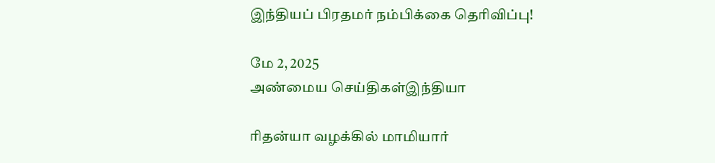இந்தியப் பிரதமர் நம்பிக்கை தெரிவிப்பு!

மே 2, 2025
அண்மைய செய்திகள்இந்தியா

ரிதன்யா வழக்கில் மாமியார்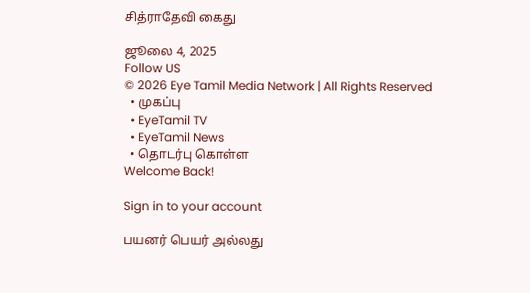சித்ராதேவி கைது

ஜூலை 4, 2025
Follow US
© 2026 Eye Tamil Media Network | All Rights Reserved
  • முகப்பு
  • EyeTamil TV
  • EyeTamil News
  • தொடர்பு கொள்ள
Welcome Back!

Sign in to your account

பயனர் பெயர் அல்லது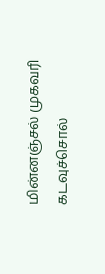மின்னஞ்சல் முகவரி
கடவுச்சொல்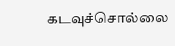கடவுச்சொல்லை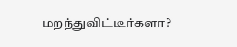மறந்துவிட்டீர்களா?